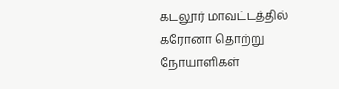கடலூர் மாவட்டத்தில் கரோனா தொற்று நோயாளிகள்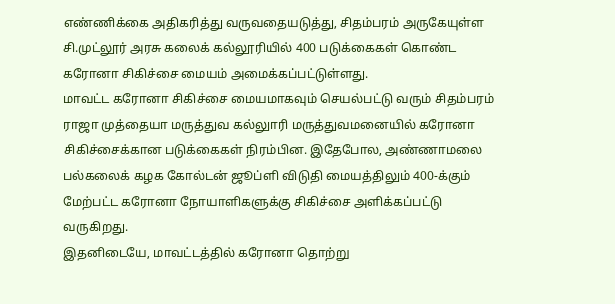எண்ணிக்கை அதிகரித்து வருவதையடுத்து, சிதம்பரம் அருகேயுள்ள சி.முட்லூர் அரசு கலைக் கல்லூரியில் 400 படுக்கைகள் கொண்ட கரோனா சிகிச்சை மையம் அமைக்கப்பட்டுள்ளது.
மாவட்ட கரோனா சிகிச்சை மையமாகவும் செயல்பட்டு வரும் சிதம்பரம் ராஜா முத்தையா மருத்துவ கல்லுாரி மருத்துவமனையில் கரோனா சிகிச்சைக்கான படுக்கைகள் நிரம்பின. இதேபோல, அண்ணாமலை பல்கலைக் கழக கோல்டன் ஜூப்ளி விடுதி மையத்திலும் 400-க்கும் மேற்பட்ட கரோனா நோயாளிகளுக்கு சிகிச்சை அளிக்கப்பட்டு வருகிறது.
இதனிடையே, மாவட்டத்தில் கரோனா தொற்று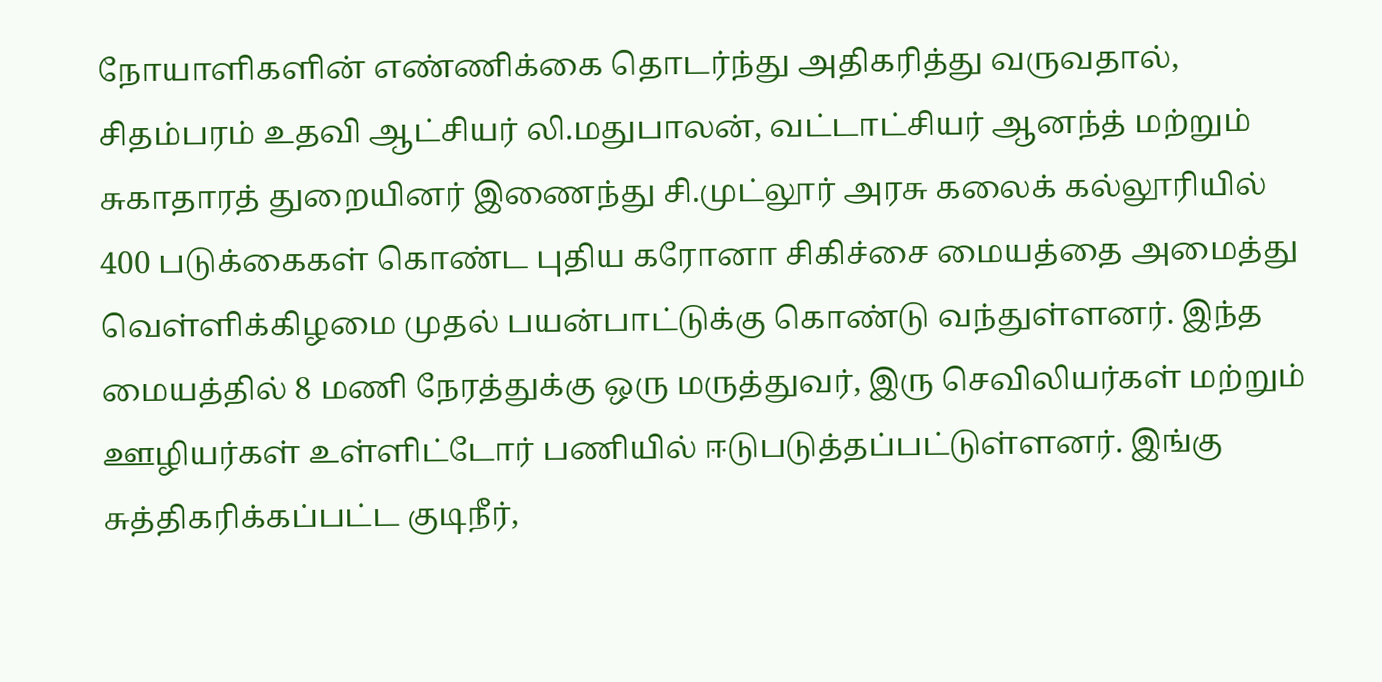நோயாளிகளின் எண்ணிக்கை தொடர்ந்து அதிகரித்து வருவதால், சிதம்பரம் உதவி ஆட்சியர் லி.மதுபாலன், வட்டாட்சியர் ஆனந்த் மற்றும் சுகாதாரத் துறையினர் இணைந்து சி.முட்லூர் அரசு கலைக் கல்லூரியில் 400 படுக்கைகள் கொண்ட புதிய கரோனா சிகிச்சை மையத்தை அமைத்து வெள்ளிக்கிழமை முதல் பயன்பாட்டுக்கு கொண்டு வந்துள்ளனர். இந்த மையத்தில் 8 மணி நேரத்துக்கு ஒரு மருத்துவர், இரு செவிலியர்கள் மற்றும் ஊழியர்கள் உள்ளிட்டோர் பணியில் ஈடுபடுத்தப்பட்டுள்ளனர். இங்கு சுத்திகரிக்கப்பட்ட குடிநீர்,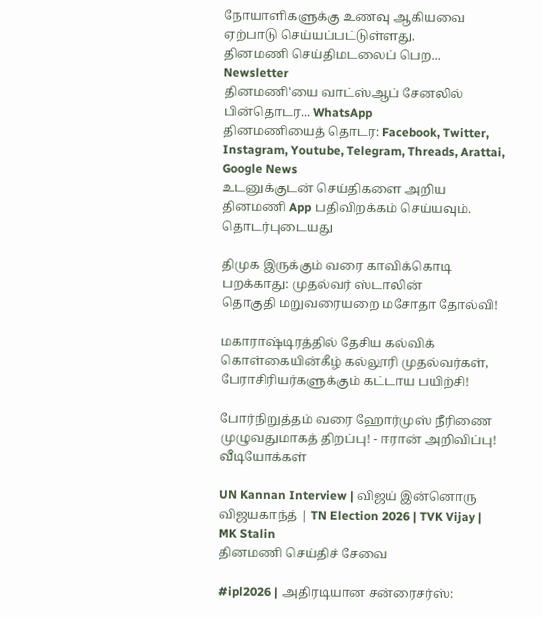நோயாளிகளுக்கு உணவு ஆகியவை ஏற்பாடு செய்யப்பட்டுள்ளது.
தினமணி செய்திமடலைப் பெற... Newsletter
தினமணி'யை வாட்ஸ்ஆப் சேனலில் பின்தொடர... WhatsApp
தினமணியைத் தொடர: Facebook, Twitter, Instagram, Youtube, Telegram, Threads, Arattai, Google News
உடனுக்குடன் செய்திகளை அறிய தினமணி App பதிவிறக்கம் செய்யவும்.
தொடர்புடையது

திமுக இருக்கும் வரை காவிக்கொடி பறக்காது: முதல்வர் ஸ்டாலின்
தொகுதி மறுவரையறை மசோதா தோல்வி!

மகாராஷ்டிரத்தில் தேசிய கல்விக் கொள்கையின்கீழ் கல்லூரி முதல்வர்கள், பேராசிரியர்களுக்கும் கட்டாய பயிற்சி!

போர்நிறுத்தம் வரை ஹோர்முஸ் நீரிணை முழுவதுமாகத் திறப்பு! - ஈரான் அறிவிப்பு!
வீடியோக்கள்

UN Kannan Interview | விஜய் இன்னொரு விஜயகாந்த் | TN Election 2026 | TVK Vijay | MK Stalin
தினமணி செய்திச் சேவை

#ipl2026 | அதிரடியான சன்ரைசர்ஸ்: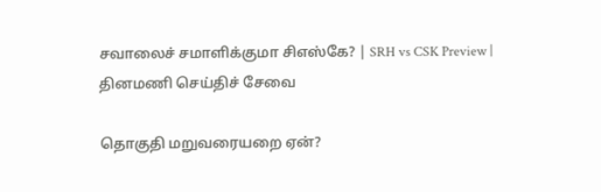சவாலைச் சமாளிக்குமா சிஎஸ்கே? | SRH vs CSK Preview |
தினமணி செய்திச் சேவை

தொகுதி மறுவரையறை ஏன்?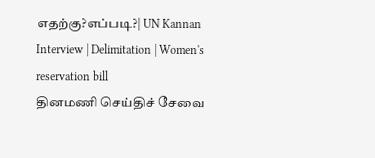எதற்கு?எப்படி?| UN Kannan Interview | Delimitation | Women's reservation bill
தினமணி செய்திச் சேவை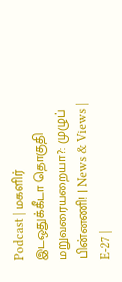Podcast | மகளிர் இடஒதுக்கீடா தொகுதி மறுவரையறையா?: முழுப் பின்னணி! | News & Views | E-27 |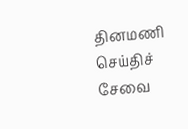தினமணி செய்திச் சேவை